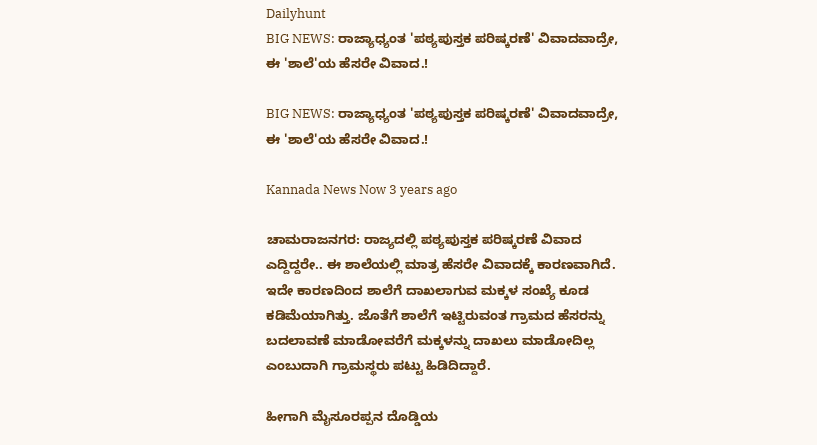Dailyhunt
BIG NEWS: ರಾಜ್ಯಾಧ್ಯಂತ 'ಪಠ್ಯಪುಸ್ತಕ ಪರಿಷ್ಕರಣೆ' ವಿವಾದವಾದ್ರೇ, ಈ 'ಶಾಲೆ'ಯ ಹೆಸರೇ ವಿವಾದ.!

BIG NEWS: ರಾಜ್ಯಾಧ್ಯಂತ 'ಪಠ್ಯಪುಸ್ತಕ ಪರಿಷ್ಕರಣೆ' ವಿವಾದವಾದ್ರೇ, ಈ 'ಶಾಲೆ'ಯ ಹೆಸರೇ ವಿವಾದ.!

Kannada News Now 3 years ago

ಚಾಮರಾಜನಗರ: ರಾಜ್ಯದಲ್ಲಿ ಪಠ್ಯಪುಸ್ತಕ ಪರಿಷ್ಕರಣೆ ವಿವಾದ ಎದ್ದಿದ್ದರೇ.. ಈ ಶಾಲೆಯಲ್ಲಿ ಮಾತ್ರ ಹೆಸರೇ ವಿವಾದಕ್ಕೆ ಕಾರಣವಾಗಿದೆ. ಇದೇ ಕಾರಣದಿಂದ ಶಾಲೆಗೆ ದಾಖಲಾಗುವ ಮಕ್ಕಳ ಸಂಖ್ಯೆ ಕೂಡ ಕಡಿಮೆಯಾಗಿತ್ತು. ಜೊತೆಗೆ ಶಾಲೆಗೆ ಇಟ್ಟಿರುವಂತ ಗ್ರಾಮದ ಹೆಸರನ್ನು ಬದಲಾವಣೆ ಮಾಡೋವರೆಗೆ ಮಕ್ಕಳನ್ನು ದಾಖಲು ಮಾಡೋದಿಲ್ಲ ಎಂಬುದಾಗಿ ಗ್ರಾಮಸ್ಥರು ಪಟ್ಟು ಹಿಡಿದಿದ್ದಾರೆ.

ಹೀಗಾಗಿ ಮೈಸೂರಪ್ಪನ ದೊಡ್ಡಿಯ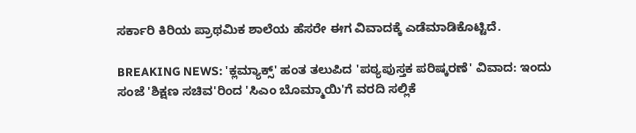ಸರ್ಕಾರಿ ಕಿರಿಯ ಪ್ರಾಥಮಿಕ ಶಾಲೆಯ ಹೆಸರೇ ಈಗ ವಿವಾದಕ್ಕೆ ಎಡೆಮಾಡಿಕೊಟ್ಟಿದೆ.

BREAKING NEWS: 'ಕ್ಲಮ್ಯಾಕ್ಸ್' ಹಂತ ತಲುಪಿದ 'ಪಠ್ಯಪುಸ್ತಕ ಪರಿಷ್ಕರಣೆ' ವಿವಾದ: ಇಂದು ಸಂಜೆ 'ಶಿಕ್ಷಣ ಸಚಿವ'ರಿಂದ 'ಸಿಎಂ ಬೊಮ್ಮಾಯಿ'ಗೆ ವರದಿ ಸಲ್ಲಿಕೆ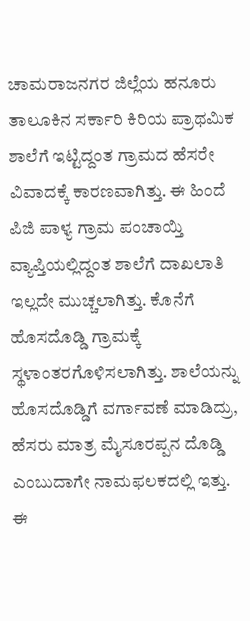ಚಾಮರಾಜನಗರ ಜಿಲ್ಲೆಯ ಹನೂರು ತಾಲೂಕಿನ ಸರ್ಕಾರಿ ಕಿರಿಯ ಪ್ರಾಥಮಿಕ ಶಾಲೆಗೆ ಇಟ್ಟಿದ್ದಂತ ಗ್ರಾಮದ ಹೆಸರೇ ವಿವಾದಕ್ಕೆ ಕಾರಣವಾಗಿತ್ತು. ಈ ಹಿಂದೆ ಪಿಜಿ ಪಾಳ್ಯ ಗ್ರಾಮ ಪಂಚಾಯ್ತಿ ವ್ಯಾಪ್ತಿಯಲ್ಲಿದ್ದಂತ ಶಾಲೆಗೆ ದಾಖಲಾತಿ ಇಲ್ಲದೇ ಮುಚ್ಚಲಾಗಿತ್ತು. ಕೊನೆಗೆ ಹೊಸದೊಡ್ಡಿ ಗ್ರಾಮಕ್ಕೆ ಸ್ಥಳಾಂತರಗೊಳಿಸಲಾಗಿತ್ತು. ಶಾಲೆಯನ್ನು ಹೊಸದೊಡ್ಡಿಗೆ ವರ್ಗಾವಣೆ ಮಾಡಿದ್ರು, ಹೆಸರು ಮಾತ್ರ ಮೈಸೂರಪ್ಪನ ದೊಡ್ಡಿ ಎಂಬುದಾಗೇ ನಾಮಫಲಕದಲ್ಲಿ ಇತ್ತು. ಈ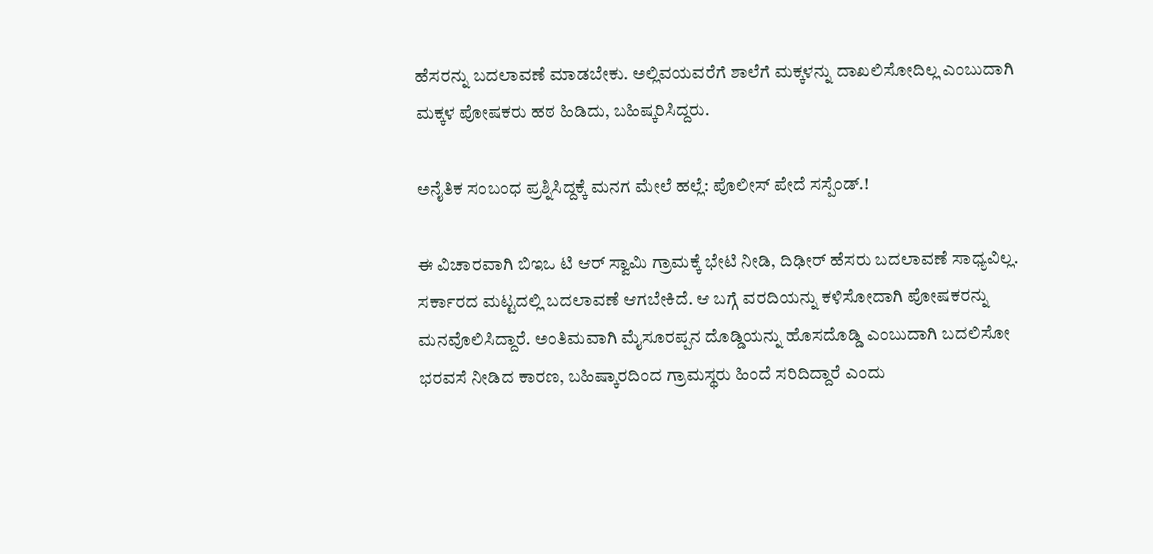ಹೆಸರನ್ನು ಬದಲಾವಣೆ ಮಾಡಬೇಕು. ಅಲ್ಲಿವಯವರೆಗೆ ಶಾಲೆಗೆ ಮಕ್ಕಳನ್ನು ದಾಖಲಿಸೋದಿಲ್ಲ ಎಂಬುದಾಗಿ ಮಕ್ಕಳ ಪೋಷಕರು ಹಠ ಹಿಡಿದು, ಬಹಿಷ್ಕರಿಸಿದ್ದರು.

ಅನೈತಿಕ ಸಂಬಂಧ ಪ್ರಶ್ನಿಸಿದ್ದಕ್ಕೆ ಮನಗ ಮೇಲೆ ಹಲ್ಲೆ: ಪೊಲೀಸ್ ಪೇದೆ ಸಸ್ಪೆಂಡ್.!

ಈ ವಿಚಾರವಾಗಿ ಬಿಇಒ ಟಿ ಆರ್ ಸ್ವಾಮಿ ಗ್ರಾಮಕ್ಕೆ ಭೇಟಿ ನೀಡಿ, ದಿಢೀರ್ ಹೆಸರು ಬದಲಾವಣೆ ಸಾಧ್ಯವಿಲ್ಲ. ಸರ್ಕಾರದ ಮಟ್ಟದಲ್ಲಿ ಬದಲಾವಣೆ ಆಗಬೇಕಿದೆ. ಆ ಬಗ್ಗೆ ವರದಿಯನ್ನು ಕಳಿಸೋದಾಗಿ ಪೋಷಕರನ್ನು ಮನವೊಲಿಸಿದ್ದಾರೆ. ಅಂತಿಮವಾಗಿ ಮೈಸೂರಪ್ಪನ ದೊಡ್ಡಿಯನ್ನು ಹೊಸದೊಡ್ಡಿ ಎಂಬುದಾಗಿ ಬದಲಿಸೋ ಭರವಸೆ ನೀಡಿದ ಕಾರಣ, ಬಹಿಷ್ಕಾರದಿಂದ ಗ್ರಾಮಸ್ಥರು ಹಿಂದೆ ಸರಿದಿದ್ದಾರೆ ಎಂದು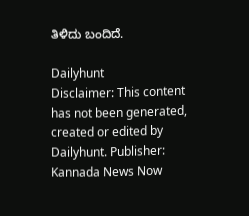ತಿಳಿದು ಬಂದಿದೆ.

Dailyhunt
Disclaimer: This content has not been generated, created or edited by Dailyhunt. Publisher: Kannada News Now